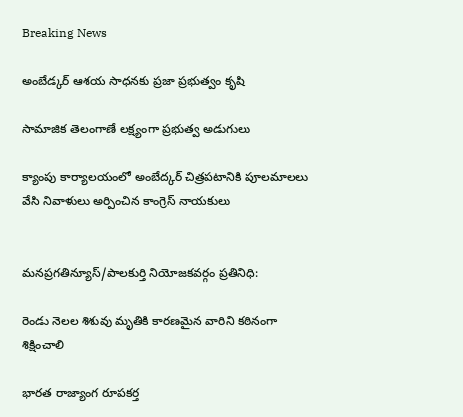Breaking News

అంబేడ్కర్ ఆశ‌య సాధ‌న‌కు ప్ర‌జా ప్ర‌భుత్వం కృషి

సామాజిక తెలంగాణే ల‌క్ష్యంగా ప్ర‌భుత్వ అడుగులు

క్యాంపు కార్యాలయంలో అంబేద్కర్ చిత్రపటానికి పూలమాలలు వేసి నివాళులు అర్పించిన కాంగ్రెస్ నాయకులు


మనప్రగతిన్యూస్/పాలకుర్తి నియోజకవర్గం ప్రతినిధి:

రెండు నెలల శిశువు మృతికి కారణమైన వారిని కఠినంగా శిక్షించాలి

భార‌త రాజ్యాంగ రూప‌కర్త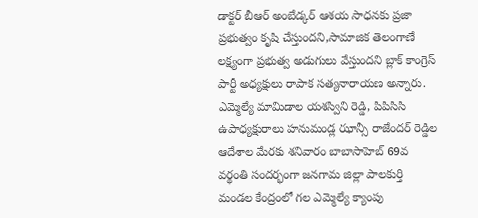డాక్ట‌ర్ బీఆర్ అంబేడ్కర్ ఆశ‌య సాధ‌న‌కు ప్ర‌జా ప్ర‌భుత్వం కృషి చేస్తుంద‌ని,సామాజిక తెలంగాణే ల‌క్ష్యంగా ప్ర‌భుత్వ అడుగులు వేస్తుంద‌ని బ్లాక్ కాంగ్రెస్ పార్టీ అధ్యక్షులు రాపాక సత్యనారాయణ అన్నారు. ఎమ్మెల్యే మామిడాల యశస్విని రెడ్డి, పిపిసిసి ఉపాధ్యక్షురాలు హనుమండ్ల ఝాన్సీ రాజేందర్ రెడ్డిల ఆదేశాల మేరకు శ‌నివారం బాబాసాహెబ్ 69వ వ‌ర్థంతి సంద‌ర్భంగా జనగామ జిల్లా పాలకుర్తి మండల కేంద్రంలో గల ఎమ్మెల్యే క్యాంపు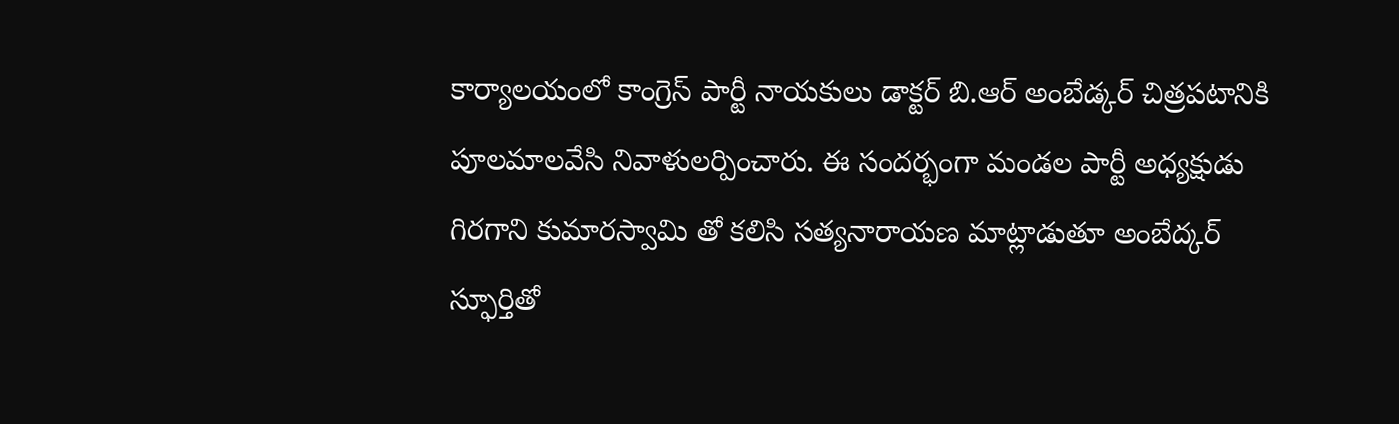కార్యాలయంలో కాంగ్రెస్ పార్టీ నాయకులు డాక్టర్ బి.ఆర్ అంబేడ్క‌ర్ చిత్రపటానికి పూలమాలవేసి నివాళులర్పించారు. ఈ సందర్భంగా మండల పార్టీ అధ్యక్షుడు గిరగాని కుమారస్వామి తో కలిసి సత్యనారాయణ మాట్లాడుతూ అంబేద్కర్ స్ఫూర్తితో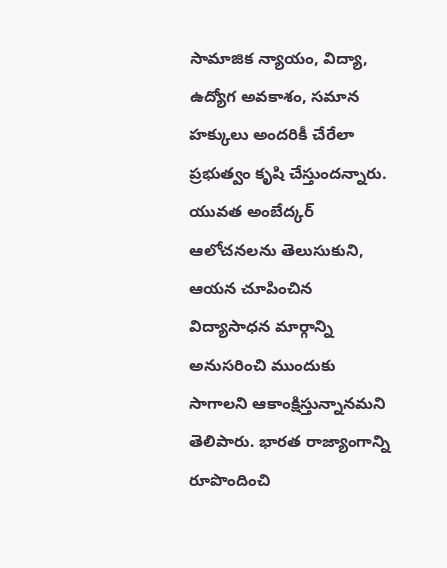సామాజిక న్యాయం, విద్యా, ఉద్యోగ అవకాశం, సమాన హక్కులు అందరికీ చేరేలా ప్రభుత్వం కృషి చేస్తుంద‌న్నారు. యువత అంబేద్కర్ ఆలోచనలను తెలుసుకుని, ఆయన చూపించిన విద్యాసాధన మార్గాన్ని అనుసరించి ముందుకు సాగాలని ఆకాంక్షిస్తున్నాన‌మని తెలిపారు. భారత రాజ్యాంగాన్ని రూపొందించి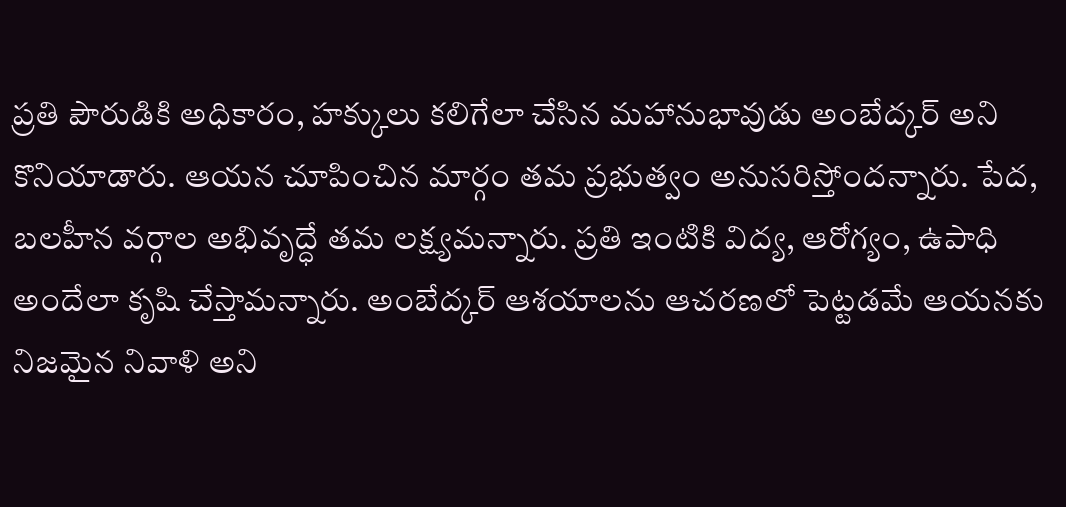ప్రతి పౌరుడికి అధికారం, హక్కులు కలిగేలా చేసిన మహానుభావుడు అంబేద్కర్ అని కొనియాడారు. ఆయ‌న‌ చూపించిన మార్గం త‌మ‌ ప్రభుత్వం అనుసరిస్తోందన్నారు. పేద, బలహీన వర్గాల అభివృద్ధే త‌మ‌ లక్ష్యమ‌న్నారు. ప్రతి ఇంటికి విద్య, ఆరోగ్యం, ఉపాధి అందేలా కృషి చేస్తామ‌న్నారు. అంబేద్కర్ ఆశయాలను ఆచరణలో పెట్టడమే ఆయనకు నిజమైన నివాళి అని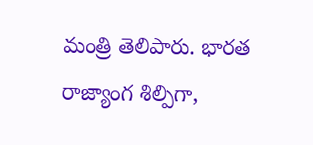మంత్రి తెలిపారు. భారత రాజ్యాంగ శిల్పిగా,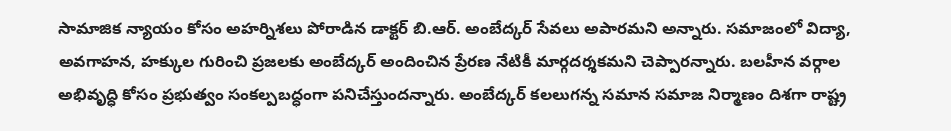సామాజిక న్యాయం కోసం అహర్నిశలు పోరాడిన డాక్టర్ బి.ఆర్. అంబేద్కర్ సేవలు అపారమని అన్నారు. సమాజంలో విద్యా, అవగాహన, హక్కుల గురించి ప్రజలకు అంబేద్కర్ అందించిన ప్రేరణ నేటికీ మార్గదర్శకమని చెప్పార‌న్నారు. బలహీన వర్గాల అభివృద్ధి కోసం ప్రభుత్వం సంకల్పబద్ధంగా పనిచేస్తుందన్నారు. అంబేద్కర్ కలలుగన్న సమాన సమాజ నిర్మాణం దిశగా రాష్ట్ర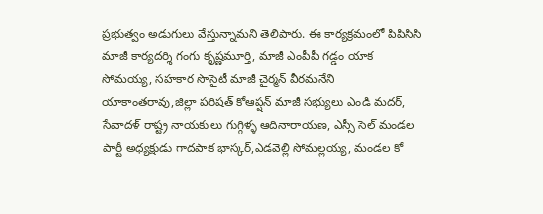ప్రభుత్వం అడుగులు వేస్తున్నామని తెలిపారు. ఈ కార్యక్రమంలో పిపిసిసి మాజీ కార్యదర్శి గంగు కృష్ణమూర్తి, మాజీ ఎంపీపీ గడ్డం యాక సోమయ్య, సహకార సొసైటీ మాజీ చైర్మన్ వీరమనేని యాకాంతరావు,జిల్లా పరిషత్ కోఆప్షన్ మాజీ సభ్యులు ఎండి మదర్, సేవాదళ్ రాష్ట్ర నాయకులు గుగ్గిళ్ళ ఆదినారాయణ, ఎస్సీ సెల్ మండల పార్టీ అధ్యక్షుడు గాదపాక భాస్కర్,ఎడవెల్లి సోమల్లయ్య, మండల కో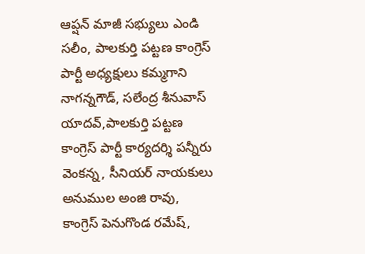ఆప్షన్ మాజీ సభ్యులు ఎండి సలీం, పాలకుర్తి పట్టణ కాంగ్రెస్ పార్టీ అధ్యక్షులు కమ్మగాని నాగన్నగౌడ్, సలేంద్ర శీనువాస్ యాదవ్,పాలకుర్తి పట్టణ కాంగ్రెస్ పార్టీ కార్యదర్శి పన్నీరు వెంకన్న, సీనియర్ నాయకులు అనుముల అంజి రావు, కాంగ్రెస్ పెనుగొండ రమేష్,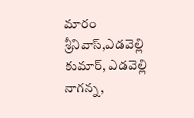మారం శ్రీనివాస్,ఎడవెల్లి కుమార్, ఎడవెల్లి నాగన్న,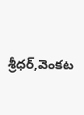శ్రీధర్,వెంకట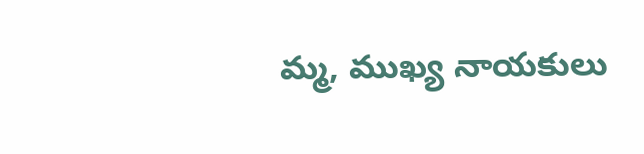మ్మ, ముఖ్య నాయకులు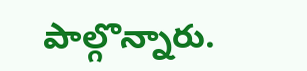పాల్గొన్నారు.